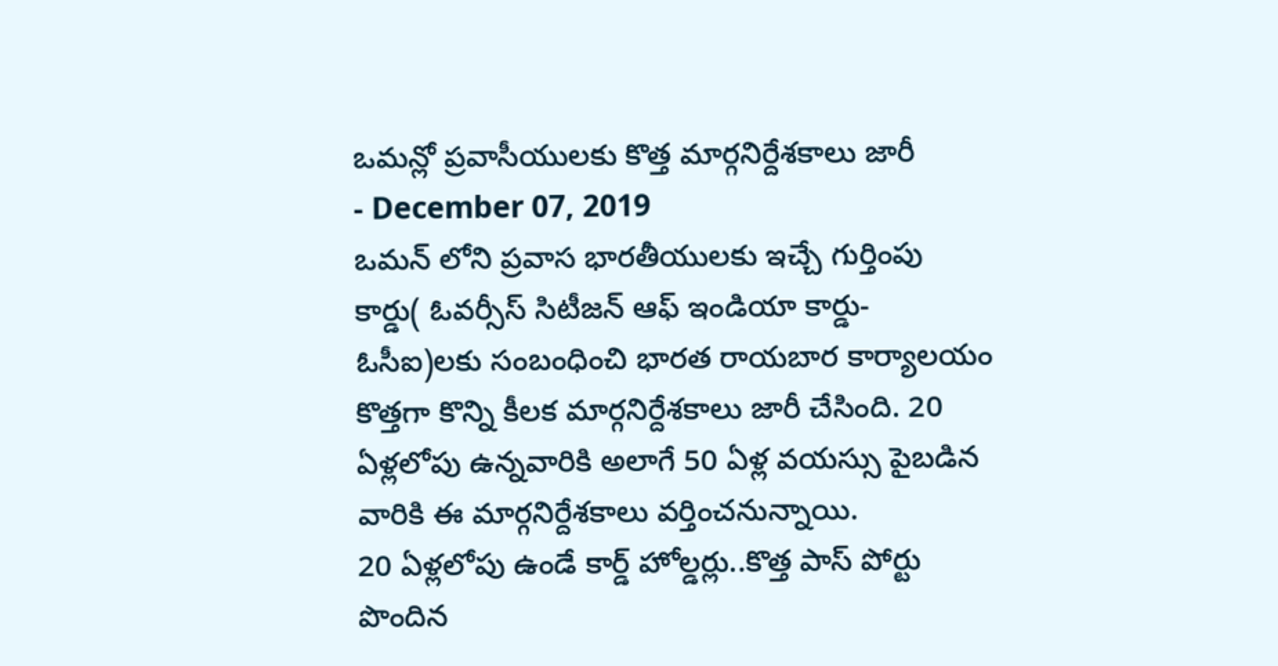ఒమన్లో ప్రవాసీయులకు కొత్త మార్గనిర్దేశకాలు జారీ
- December 07, 2019
ఒమన్ లోని ప్రవాస భారతీయులకు ఇచ్చే గుర్తింపు కార్డు( ఓవర్సీస్ సిటీజన్ ఆఫ్ ఇండియా కార్డు-ఓసీఐ)లకు సంబంధించి భారత రాయబార కార్యాలయం కొత్తగా కొన్ని కీలక మార్గనిర్దేశకాలు జారీ చేసింది. 20 ఏళ్లలోపు ఉన్నవారికి అలాగే 50 ఏళ్ల వయస్సు పైబడిన వారికి ఈ మార్గనిర్దేశకాలు వర్తించనున్నాయి.
20 ఏళ్లలోపు ఉండే కార్డ్ హోల్డర్లు..కొత్త పాస్ పోర్టు పొందిన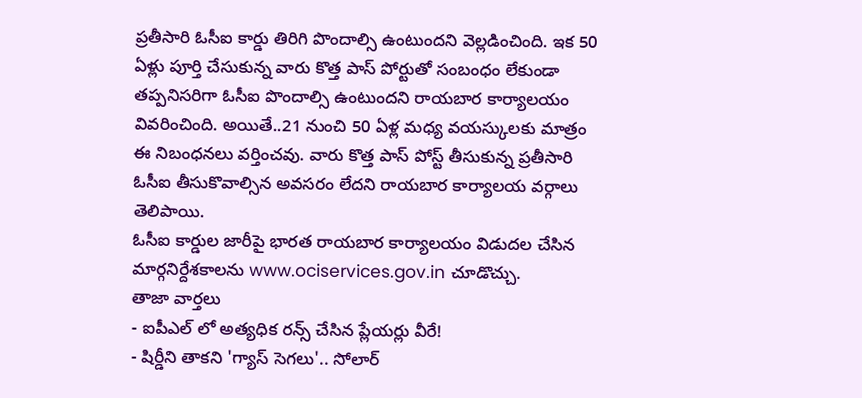ప్రతీసారి ఓసీఐ కార్డు తిరిగి పొందాల్సి ఉంటుందని వెల్లడించింది. ఇక 50 ఏళ్లు పూర్తి చేసుకున్న వారు కొత్త పాస్ పోర్టుతో సంబంధం లేకుండా తప్పనిసరిగా ఓసీఐ పొందాల్సి ఉంటుందని రాయబార కార్యాలయం వివరించింది. అయితే..21 నుంచి 50 ఏళ్ల మధ్య వయస్కులకు మాత్రం ఈ నిబంధనలు వర్తించవు. వారు కొత్త పాస్ పోస్ట్ తీసుకున్న ప్రతీసారి ఓసీఐ తీసుకొవాల్సిన అవసరం లేదని రాయబార కార్యాలయ వర్గాలు తెలిపాయి.
ఓసీఐ కార్డుల జారీపై భారత రాయబార కార్యాలయం విడుదల చేసిన మార్గనిర్దేశకాలను www.ociservices.gov.in చూడొచ్చు.
తాజా వార్తలు
- ఐపీఎల్ లో అత్యధిక రన్స్ చేసిన ప్లేయర్లు వీరే!
- షిర్డీని తాకని 'గ్యాస్ సెగలు'.. సోలార్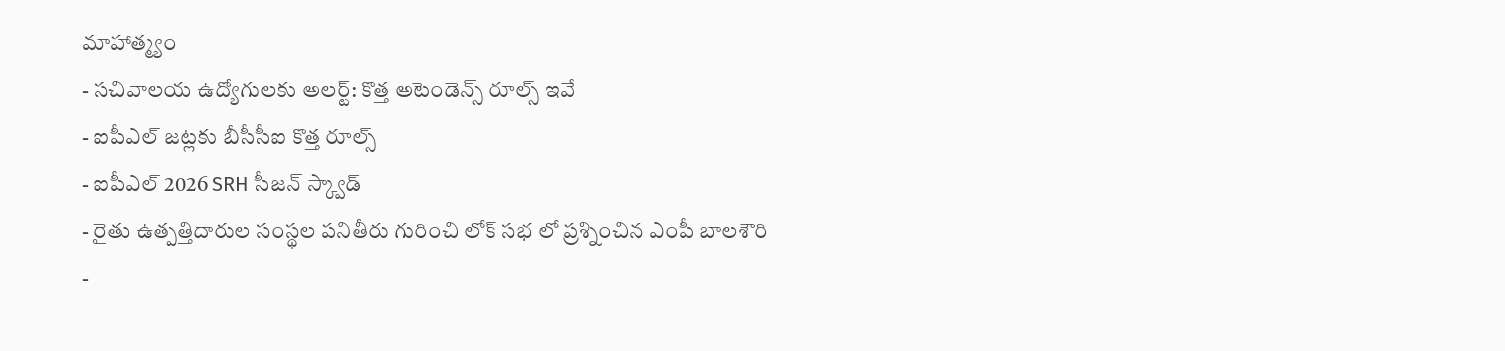మాహాత్మ్యం
- సచివాలయ ఉద్యోగులకు అలర్ట్: కొత్త అటెండెన్స్ రూల్స్ ఇవే
- ఐపీఎల్ జట్లకు బీసీసీఐ కొత్త రూల్స్
- ఐపీఎల్ 2026 SRH సీజన్ స్క్వాడ్
- రైతు ఉత్పత్తిదారుల సంస్థల పనితీరు గురించి లోక్ సభ లో ప్రశ్నించిన ఎంపీ బాలశౌరి
-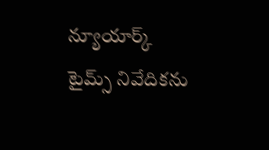న్యూయార్క్ టైమ్స్ నివేదికను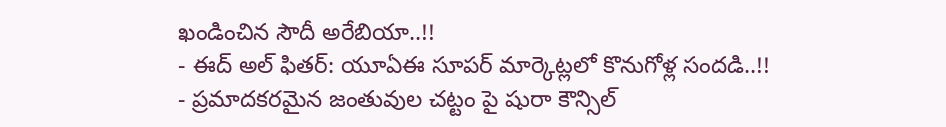ఖండించిన సౌదీ అరేబియా..!!
- ఈద్ అల్ ఫితర్: యూఏఈ సూపర్ మార్కెట్లలో కొనుగోళ్ల సందడి..!!
- ప్రమాదకరమైన జంతువుల చట్టం పై షురా కౌన్సిల్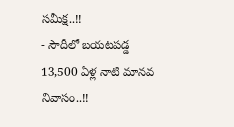సమీక్ష..!!
- సౌదీలో బయటపడ్డ 13,500 ఏళ్ల నాటి మానవ నివాసం..!!